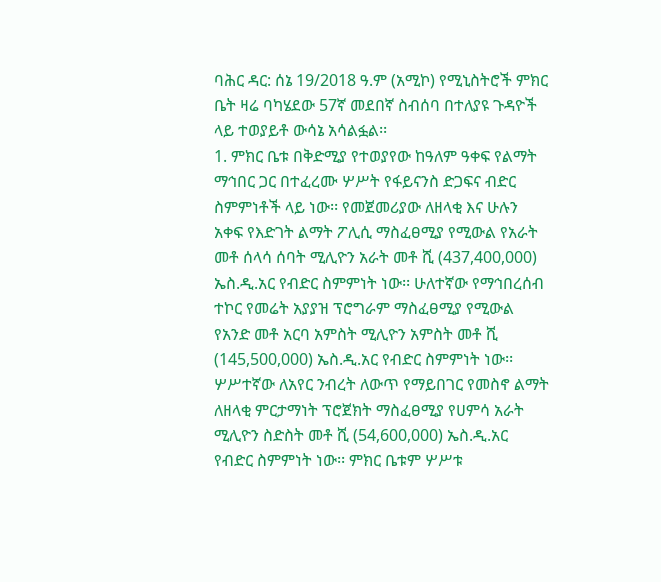ባሕር ዳር: ሰኔ 19/2018 ዓ.ም (አሚኮ) የሚኒስትሮች ምክር ቤት ዛሬ ባካሄደው 57ኛ መደበኛ ስብሰባ በተለያዩ ጉዳዮች ላይ ተወያይቶ ውሳኔ አሳልፏል፡፡
1. ምክር ቤቱ በቅድሚያ የተወያየው ከዓለም ዓቀፍ የልማት ማኅበር ጋር በተፈረሙ ሦሥት የፋይናንስ ድጋፍና ብድር ስምምነቶች ላይ ነው፡፡ የመጀመሪያው ለዘላቂ እና ሁሉን አቀፍ የእድገት ልማት ፖሊሲ ማስፈፀሚያ የሚውል የአራት መቶ ሰላሳ ሰባት ሚሊዮን አራት መቶ ሺ (437,400,000) ኤስ.ዲ.አር የብድር ስምምነት ነው፡፡ ሁለተኛው የማኅበረሰብ ተኮር የመሬት አያያዝ ፕሮግራም ማስፈፀሚያ የሚውል የአንድ መቶ አርባ አምስት ሚሊዮን አምስት መቶ ሺ (145,500,000) ኤስ.ዲ.አር የብድር ስምምነት ነው፡፡ ሦሥተኛው ለአየር ንብረት ለውጥ የማይበገር የመስኖ ልማት ለዘላቂ ምርታማነት ፕሮጀክት ማስፈፀሚያ የሀምሳ አራት ሚሊዮን ስድስት መቶ ሺ (54,600,000) ኤስ.ዲ.አር የብድር ስምምነት ነው፡፡ ምክር ቤቱም ሦሥቱ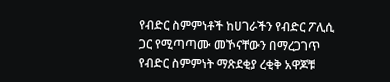የብድር ስምምነቶች ከሀገራችን የብድር ፖሊሲ ጋር የሚጣጣሙ መኾናቸውን በማረጋገጥ የብድር ስምምነት ማጽደቂያ ረቂቅ አዋጆቹ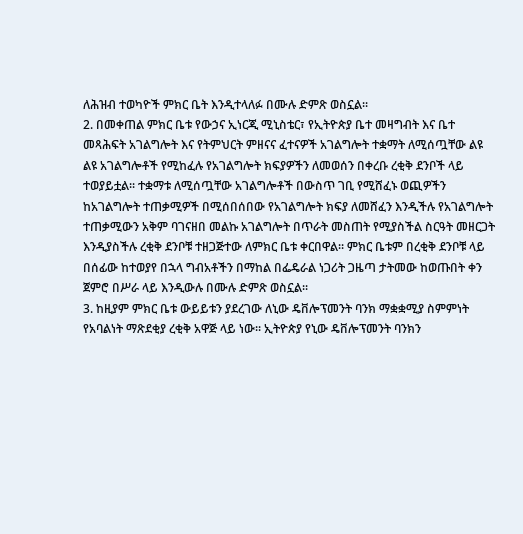ለሕዝብ ተወካዮች ምክር ቤት እንዲተላለፉ በሙሉ ድምጽ ወስኗል፡፡
2. በመቀጠል ምክር ቤቱ የውኃና ኢነርጂ ሚኒስቴር፣ የኢትዮጵያ ቤተ መዛግብት እና ቤተ መጻሕፍት አገልግሎት እና የትምህርት ምዘናና ፈተናዎች አገልግሎት ተቋማት ለሚሰጧቸው ልዩ ልዩ አገልግሎቶች የሚከፈሉ የአገልግሎት ክፍያዎችን ለመወሰን በቀረቡ ረቂቅ ደንቦች ላይ ተወያይቷል፡፡ ተቋማቱ ለሚሰጧቸው አገልግሎቶች በውስጥ ገቢ የሚሸፈኑ ወጪዎችን ከአገልግሎት ተጠቃሚዎች በሚሰበሰበው የአገልግሎት ክፍያ ለመሸፈን እንዲችሉ የአገልግሎት ተጠቃሚውን አቅም ባገናዘበ መልኩ አገልግሎት በጥራት መስጠት የሚያስችል ስርዓት መዘርጋት እንዲያስችሉ ረቂቅ ደንቦቹ ተዘጋጅተው ለምክር ቤቱ ቀርበዋል፡፡ ምክር ቤቱም በረቂቅ ደንቦቹ ላይ በሰፊው ከተወያየ በኋላ ግብአቶችን በማከል በፌዴራል ነጋሪት ጋዜጣ ታትመው ከወጡበት ቀን ጀምሮ በሥራ ላይ እንዲውሉ በሙሉ ድምጽ ወስኗል፡፡
3. ከዚያም ምክር ቤቱ ውይይቱን ያደረገው ለኒው ዴቨሎፕመንት ባንክ ማቋቋሚያ ስምምነት የአባልነት ማጽደቂያ ረቂቅ አዋጅ ላይ ነው፡፡ ኢትዮጵያ የኒው ዴቨሎፕመንት ባንክን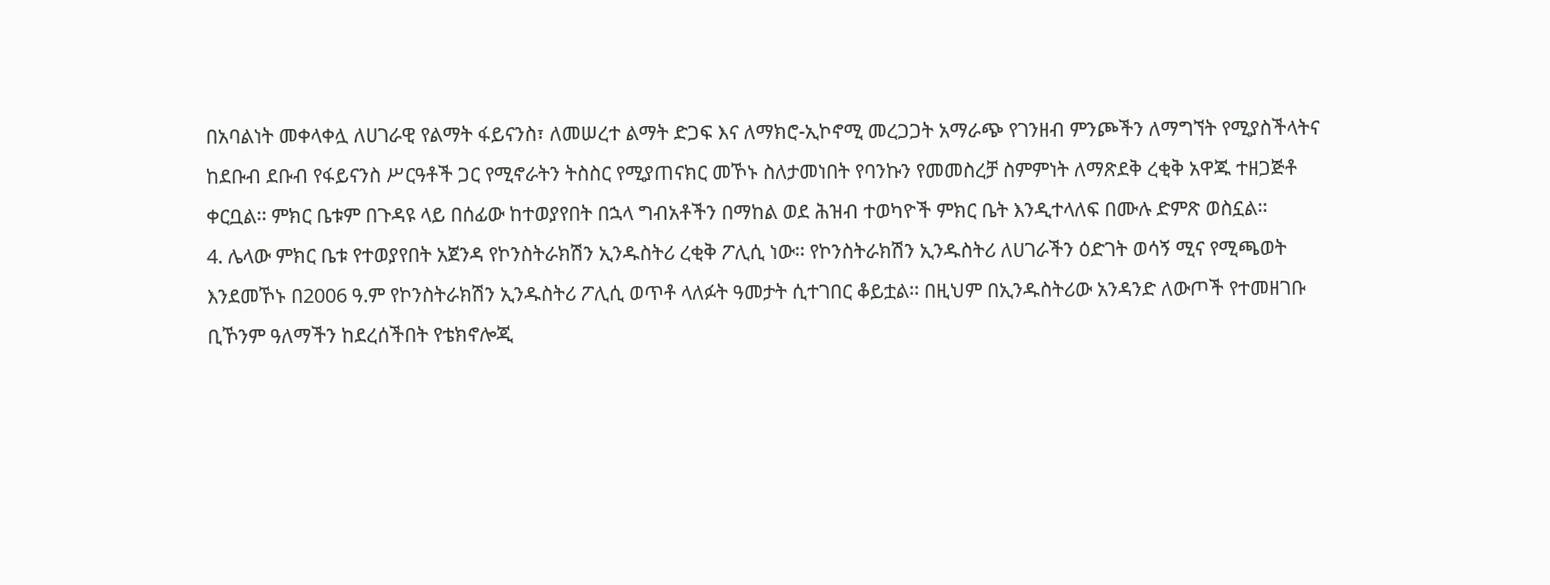በአባልነት መቀላቀሏ ለሀገራዊ የልማት ፋይናንስ፣ ለመሠረተ ልማት ድጋፍ እና ለማክሮ-ኢኮኖሚ መረጋጋት አማራጭ የገንዘብ ምንጮችን ለማግኘት የሚያስችላትና ከደቡብ ደቡብ የፋይናንስ ሥርዓቶች ጋር የሚኖራትን ትስስር የሚያጠናክር መኾኑ ስለታመነበት የባንኩን የመመስረቻ ስምምነት ለማጽደቅ ረቂቅ አዋጁ ተዘጋጅቶ ቀርቧል፡፡ ምክር ቤቱም በጉዳዩ ላይ በሰፊው ከተወያየበት በኋላ ግብአቶችን በማከል ወደ ሕዝብ ተወካዮች ምክር ቤት እንዲተላለፍ በሙሉ ድምጽ ወስኗል፡፡
4. ሌላው ምክር ቤቱ የተወያየበት አጀንዳ የኮንስትራክሽን ኢንዱስትሪ ረቂቅ ፖሊሲ ነው፡፡ የኮንስትራክሽን ኢንዱስትሪ ለሀገራችን ዕድገት ወሳኝ ሚና የሚጫወት እንደመኾኑ በ2006 ዓ.ም የኮንስትራክሽን ኢንዱስትሪ ፖሊሲ ወጥቶ ላለፉት ዓመታት ሲተገበር ቆይቷል፡፡ በዚህም በኢንዱስትሪው አንዳንድ ለውጦች የተመዘገቡ ቢኾንም ዓለማችን ከደረሰችበት የቴክኖሎጂ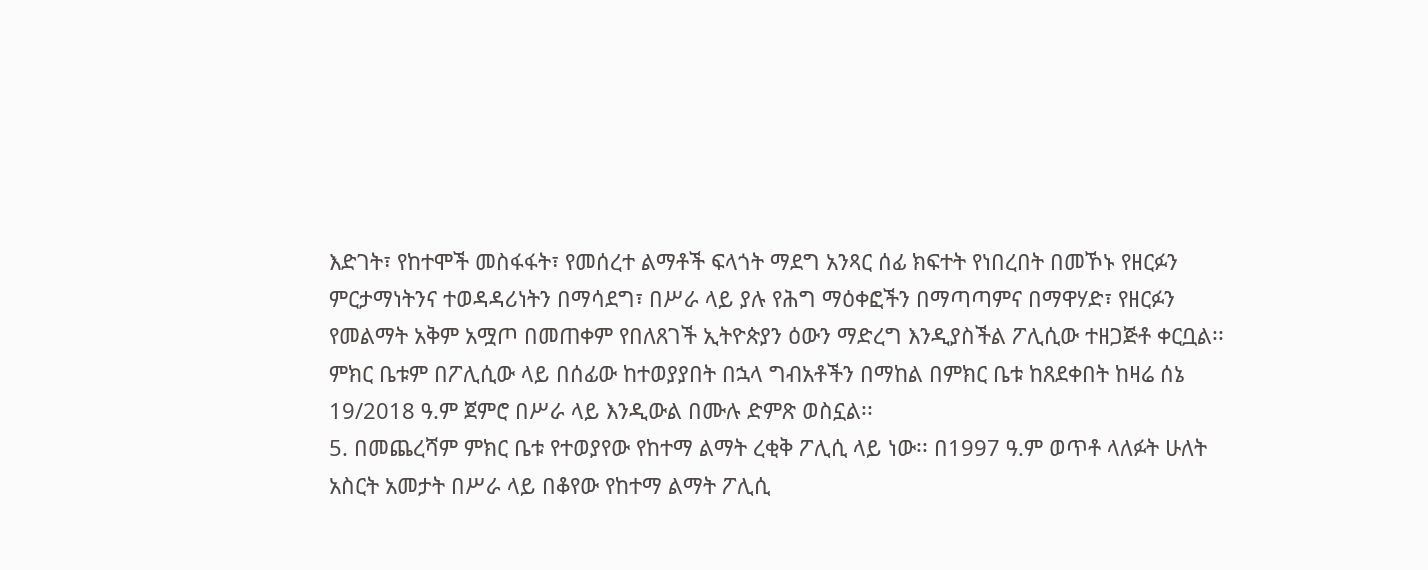እድገት፣ የከተሞች መስፋፋት፣ የመሰረተ ልማቶች ፍላጎት ማደግ አንጻር ሰፊ ክፍተት የነበረበት በመኾኑ የዘርፉን ምርታማነትንና ተወዳዳሪነትን በማሳደግ፣ በሥራ ላይ ያሉ የሕግ ማዕቀፎችን በማጣጣምና በማዋሃድ፣ የዘርፉን የመልማት አቅም አሟጦ በመጠቀም የበለጸገች ኢትዮጵያን ዕውን ማድረግ እንዲያስችል ፖሊሲው ተዘጋጅቶ ቀርቧል፡፡ ምክር ቤቱም በፖሊሲው ላይ በሰፊው ከተወያያበት በኋላ ግብአቶችን በማከል በምክር ቤቱ ከጸደቀበት ከዛሬ ሰኔ 19/2018 ዓ.ም ጀምሮ በሥራ ላይ እንዲውል በሙሉ ድምጽ ወስኗል፡፡
5. በመጨረሻም ምክር ቤቱ የተወያየው የከተማ ልማት ረቂቅ ፖሊሲ ላይ ነው፡፡ በ1997 ዓ.ም ወጥቶ ላለፉት ሁለት አስርት አመታት በሥራ ላይ በቆየው የከተማ ልማት ፖሊሲ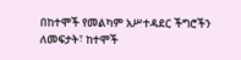በከተሞች የመልካም አሥተዳደር ችግሮችን ለመፍታት፣ ከተሞች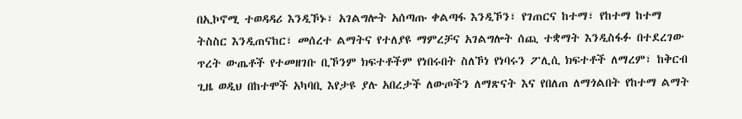በኢኮኖሚ ተወዳዳሪ እንዲኾኑ፣ አገልግሎት አሰጣጡ ቀልጣፋ እንዲኾን፣ የገጠርና ከተማ፣ የከተማ ከተማ ትስስር እንዲጠናከር፣ መሰረተ ልማትና የተለያዩ ማምረቻና አገልግሎት ሰጪ ተቋማት እንዲስፋፉ በተደረገው ጥረት ውጤቶች የተመዘገቡ ቢኾንም ክፍተቶችም የነበሩበት ስለኾነ የነባሩን ፖሊሲ ክፍተቶች ለማረም፣ ከቅርብ ጊዜ ወዲህ በከተሞች አካባቢ እየታዩ ያሉ አበረታች ለውጦችን ለማጽናት እና የበለጠ ለማጎልበት የከተማ ልማት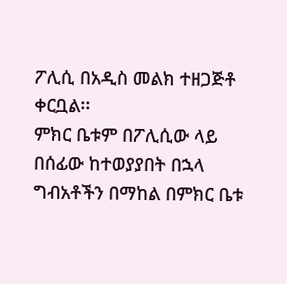ፖሊሲ በአዲስ መልክ ተዘጋጅቶ ቀርቧል፡፡
ምክር ቤቱም በፖሊሲው ላይ በሰፊው ከተወያያበት በኋላ ግብአቶችን በማከል በምክር ቤቱ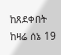ከጸደቀበት ከዛሬ ሰኔ 19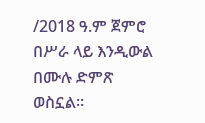/2018 ዓ.ም ጀምሮ በሥራ ላይ እንዲውል በሙሉ ድምጽ ወስኗል፡፡